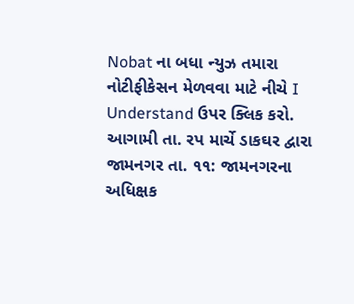Nobat ના બધા ન્યુઝ તમારા નોટીફીકેસન મેળવવા માટે નીચે I Understand ઉપર ક્લિક કરો.
આગામી તા. રપ માર્ચે ડાકઘર દ્વારા
જામનગર તા. ૧૧: જામનગરના અધિક્ષક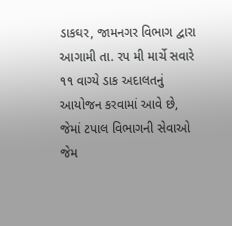ડાકઘર, જામનગર વિભાગ દ્વારા આગામી તા. રપ મી માર્ચે સવારે ૧૧ વાગ્યે ડાક અદાલતનું આયોજન કરવામાં આવે છે, જેમાં ટપાલ વિભાગની સેવાઓ જેમ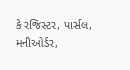કે રજિસ્ટર, પાર્સલ, મનીઓર્ડર,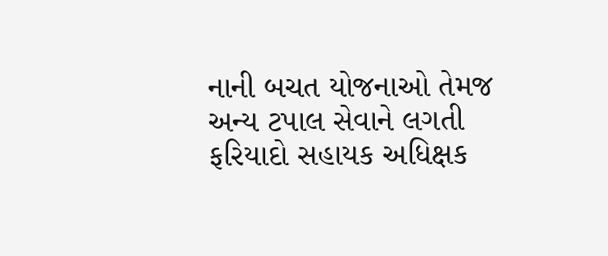નાની બચત યોજનાઓ તેમજ અન્ય ટપાલ સેવાને લગતી ફરિયાદો સહાયક અધિક્ષક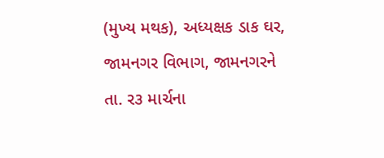(મુખ્ય મથક), અધ્યક્ષક ડાક ઘર, જામનગર વિભાગ, જામનગરને તા. ર૩ માર્ચના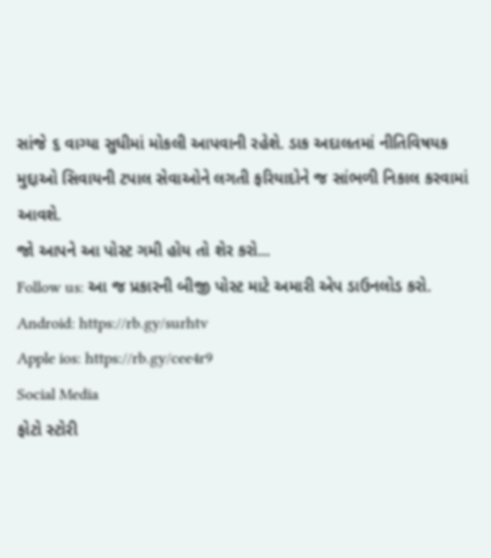સાંજે ૬ વાગ્યા સુધીમાં મોકલી આપવાની રહેશે. ડાક અદાલતમાં નીતિવિષયક મુદ્દાઓ સિવાયની ટપાલ સેવાઓને લગતી ફરિયાદોને જ સાંભળી નિકાલ કરવામાં આવશે.
જો આપને આ પોસ્ટ ગમી હોય તો શેર કરો...
Follow us: આ જ પ્રકારની બીજી પોસ્ટ માટે અમારી એપ ડાઉનલોડ કરો.
Android: https://rb.gy/surhtv
Apple ios: https://rb.gy/cee4r9
Social Media
ફોટો સ્ટોરી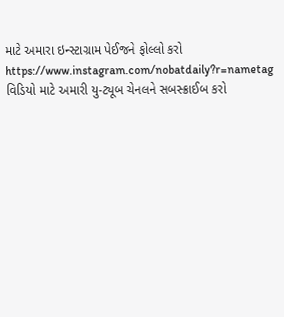માટે અમારા ઇન્સ્ટાગ્રામ પેઈજને ફોલ્લો કરો
https://www.instagram.com/nobatdaily?r=nametag
વિડિયો માટે અમારી યુ-ટ્યૂબ ચેનલને સબસ્ક્રાઈબ કરો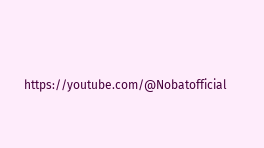https://youtube.com/@Nobatofficial